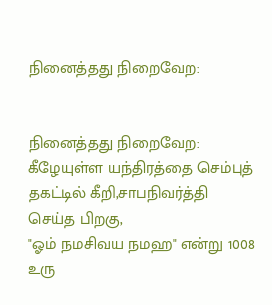நினைத்தது நிறைவேற:


நினைத்தது நிறைவேற:
கீழேயுள்ள யந்திரத்தை செம்புத் தகட்டில் கீறி,சாபநிவர்த்தி செய்த பிறகு,
"ஓம் நமசிவய நமஹ" என்று 1008 உரு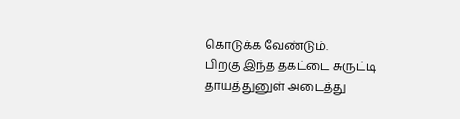கொடுக்க வேண்டும்.
பிறகு இந்த தகட்டை சுருட்டி தாயத்துனுள் அடைத்து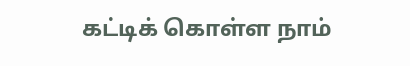கட்டிக் கொள்ள நாம்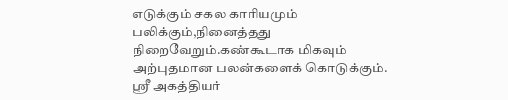எடுக்கும் சகல காரியமும் பலிக்கும்,நினைத்தது நிறைவேறும்.கண்கூடாக மிகவும் அற்புதமான பலன்களைக் கொடுக்கும்.
ஸ்ரீ அகத்தியர்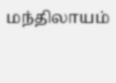மந்திலாயம்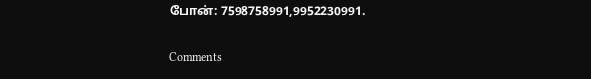போன்: 7598758991,9952230991.

Comments